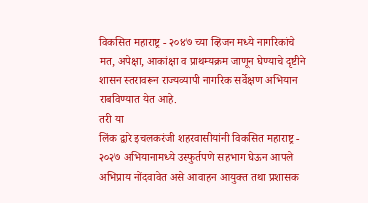विकसित महाराष्ट्र - २०४७ च्या व्हिजन मध्ये नागरिकांचे मत, अपेक्षा, आकांक्षा व प्राथम्यक्रम जाणून घेण्याचे दृष्टीने शासन स्तरावरून राज्यव्यापी नागरिक सर्वेक्षण अभियान राबविण्यात येत आहे.
तरी या
लिंक द्वारे इचलकरंजी शहरवासीयांनी विकसित महाराष्ट्र - २०२७ अभियानामध्ये उस्फुर्तपणे सहभाग घेऊन आपले अभिप्राय नोंदवावेत असे आवाहन आयुक्त तथा प्रशासक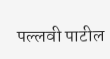पल्लवी पाटील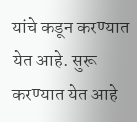यांचे कडून करण्यात येत आहे. सुरू करण्यात येत आहे